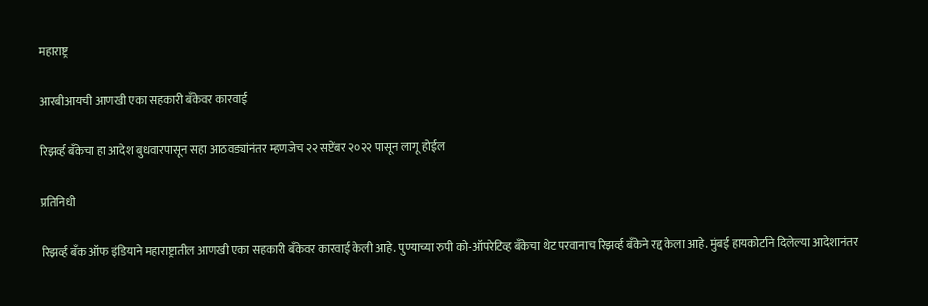महाराष्ट्र

आरबीआयची आणखी एका सहकारी बँकेवर कारवाई

रिझर्व्ह बँकेचा हा आदेश बुधवारपासून सहा आठवड्यांनंतर म्हणजेच २२ सप्टेंबर २०२२ पासून लागू होईल

प्रतिनिधी

रिझर्व्ह बँक ऑफ इंडियाने महाराष्ट्रातील आणखी एका सहकारी बँकेवर कारवाई केली आहे. पुण्याच्या रुपी को-ऑपरेटिव्ह बँकेचा थेट परवानाच रिझर्व्ह बँकेने रद्द केला आहे. मुंबई हायकोर्टाने दिलेल्या आदेशानंतर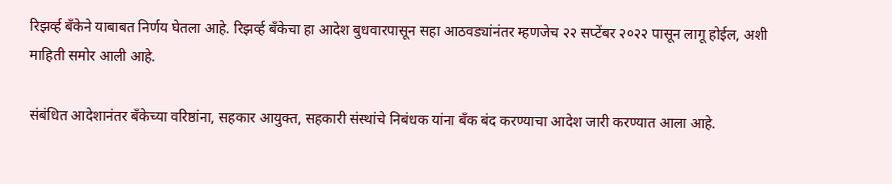रिझर्व्ह बँकेने याबाबत निर्णय घेतला आहे. रिझर्व्ह बँकेचा हा आदेश बुधवारपासून सहा आठवड्यांनंतर म्हणजेच २२ सप्टेंबर २०२२ पासून लागू होईल, अशी माहिती समोर आली आहे.

संबंधित आदेशानंतर बँकेच्या वरिष्ठांना, सहकार आयुक्त, सहकारी संस्थांचे निबंधक यांना बँक बंद करण्याचा आदेश जारी करण्यात आला आहे.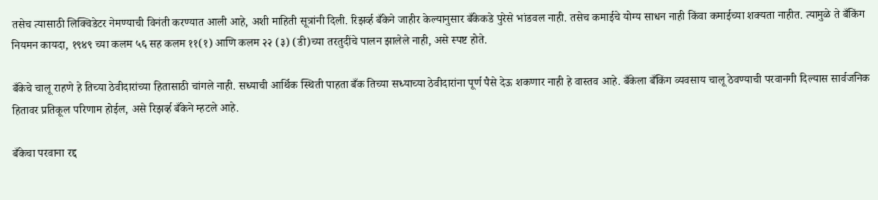तसेच त्यासाठी लिक्विडेटर नेमण्याची विनंती करण्यात आली आहे, अशी माहिती सूत्रांनी दिली. रिझर्व्ह बँकेने जाहीर केल्यानुसार बँकेकडे पुरेसे भांडवल नाही. तसेच कमाईचे योग्य साधन नाही किंवा कमाईच्या शक्यता नाहीत. त्यामुळे ते बँकिंग नियमन कायदा, १९४९ च्या कलम ५६ सह कलम ११(१) आणि कलम २२ (३) (डी)च्या तरतुदींचे पालन झालेले नाही, असे स्पष्ट होते.

बँकेचे चालू राहणे हे तिच्या ठेवीदारांच्या हितासाठी चांगले नाही. सध्याची आर्थिक स्थिती पाहता बँक तिच्या सध्याच्या ठेवीदारांना पूर्ण पैसे देऊ शकणार नाही हे वास्तव आहे. बँकेला बँकिंग व्यवसाय चालू ठेवण्याची परवानगी दिल्यास सार्वजनिक हितावर प्रतिकूल परिणाम होईल, असे रिझर्व्ह बँकेने म्हटले आहे.

बँकेचा परवाना रद्द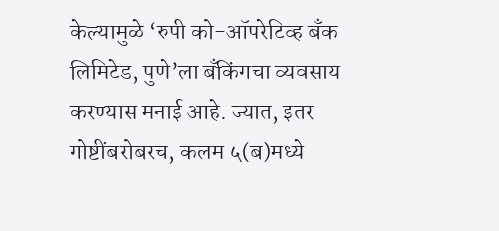केल्यामुळे ‘रुपी को-ऑपरेटिव्ह बँक लिमिटेड, पुणे’ला बँकिंगचा व्यवसाय करण्यास मनाई आहे. ज्यात, इतर गोष्टींबरोबरच, कलम ५(ब)मध्ये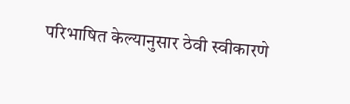परिभाषित केल्यानुसार ठेवी स्वीकारणे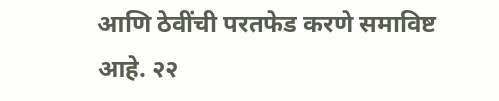आणि ठेवींची परतफेड करणे समाविष्ट आहे. २२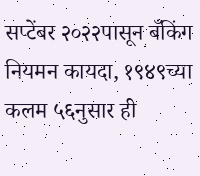सप्टेंबर २०२२पासून बँकिंग नियमन कायदा, १९४९च्या कलम ५६नुसार ही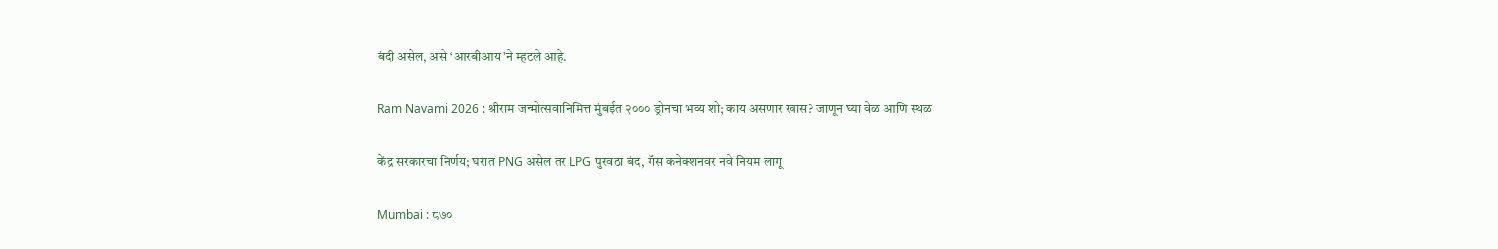बंदी असेल, असे ‘आरबीआय’ने म्हटले आहे.

Ram Navami 2026 : श्रीराम जन्मोत्सवानिमित्त मुंबईत २००० ड्रोनचा भव्य शो; काय असणार खास? जाणून घ्या वेळ आणि स्थळ

केंद्र सरकारचा निर्णय; घरात PNG असेल तर LPG पुरवठा बंद, गॅस कनेक्शनवर नवे नियम लागू

Mumbai : ८७०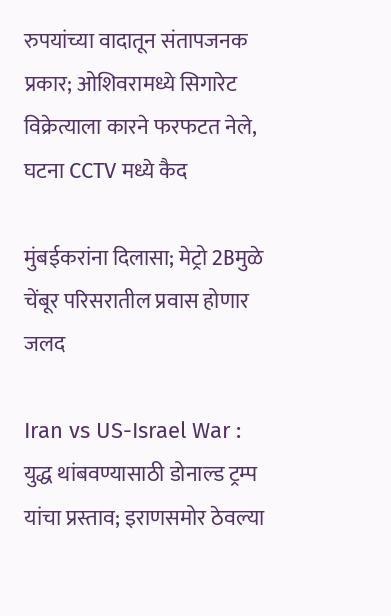रुपयांच्या वादातून संतापजनक प्रकार; ओशिवरामध्ये सिगारेट विक्रेत्याला कारने फरफटत नेले, घटना CCTV मध्ये कैद

मुंबईकरांना दिलासा; मेट्रो 2Bमुळे चेंबूर परिसरातील प्रवास होणार जलद

Iran vs US-Israel War : युद्ध थांबवण्यासाठी डोनाल्ड ट्रम्प यांचा प्रस्ताव; इराणसमोर ठेवल्या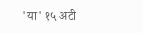'या' १५ अटी